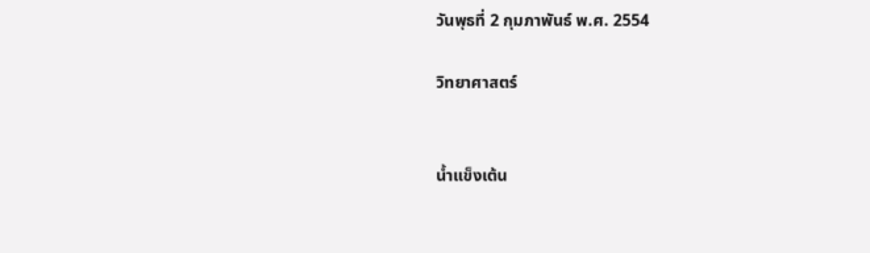วันพุธที่ 2 กุมภาพันธ์ พ.ศ. 2554

วิทยาศาสตร์


น้ำแข็งเต้น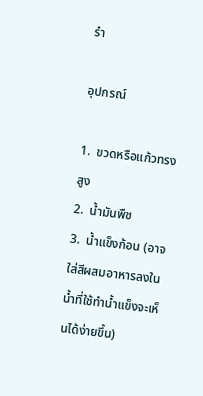รำ

อุปกรณ์

1.  ขวดหรือแก้วทรงสูง
2.  น้ำมันพืช
3.  น้ำแข็งก้อน (อาจใส่สีผสมอาหารลงในน้ำที่ใช้ทำน้ำแข็งจะเห็นได้ง่ายขึ้น)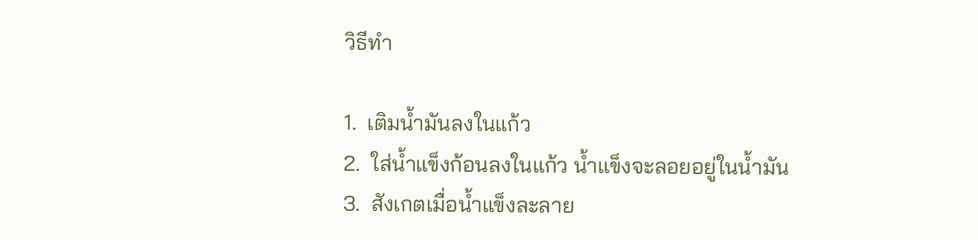วิธีทำ

1.  เติมน้ำมันลงในแก้ว
2.  ใส่น้ำแข็งก้อนลงในแก้ว น้ำแข็งจะลอยอยู่ในน้ำมัน
3.  สังเกตเมื่อน้ำแข็งละลาย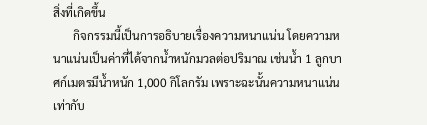สิ่งที่เกิดขึ้น
       กิจกรรมนี้เป็นการอธิบายเรื่องความหนาแน่น โดยความหนาแน่นเป็นค่าที่ได้จากน้ำหนักมวลต่อปริมาณ เช่นน้ำ 1 ลูกบาศก์เมตรมีน้ำหนัก 1,000 กิโลกรัม เพราะฉะนั้นความหนาแน่นเท่ากับ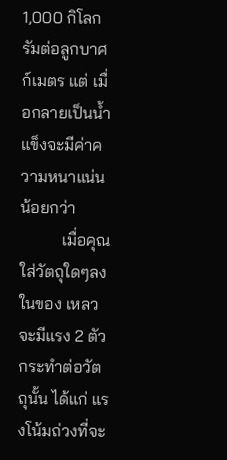1,000 กิโลกรัมต่อลูกบาศก์เมตร แต่ เมื่อกลายเป็นน้ำแข็งจะมีค่าความหนาแน่นน้อยกว่า
          เมื่อคุณใส่วัตถุใดๆลงในของ เหลวจะมีแรง 2 ตัวกระทำต่อวัตถุนั้น ได้แก่ แรงโน้มถ่วงที่จะ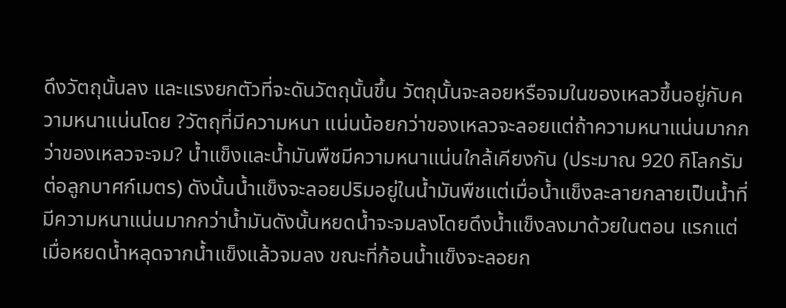ดึงวัตถุนั้นลง และแรงยกตัวที่จะดันวัตถุนั้นขึ้น วัตถุนั้นจะลอยหรือจมในของเหลวขึ้นอยู่กับความหนาแน่นโดย ?วัตถุที่มีความหนา แน่นน้อยกว่าของเหลวจะลอยแต่ถ้าความหนาแน่นมากกว่าของเหลวจะจม? น้ำแข็งและน้ำมันพืชมีความหนาแน่นใกล้เคียงกัน (ประมาณ 920 กิโลกรัมต่อลูกบาศก์เมตร) ดังนั้นน้ำแข็งจะลอยปริมอยู่ในน้ำมันพืชแต่เมื่อน้ำแข็งละลายกลายเป็นน้ำที่ มีความหนาแน่นมากกว่าน้ำมันดังนั้นหยดน้ำจะจมลงโดยดึงน้ำแข็งลงมาด้วยในตอน แรกแต่เมื่อหยดน้ำหลุดจากน้ำแข็งแล้วจมลง ขณะที่ก้อนน้ำแข็งจะลอยก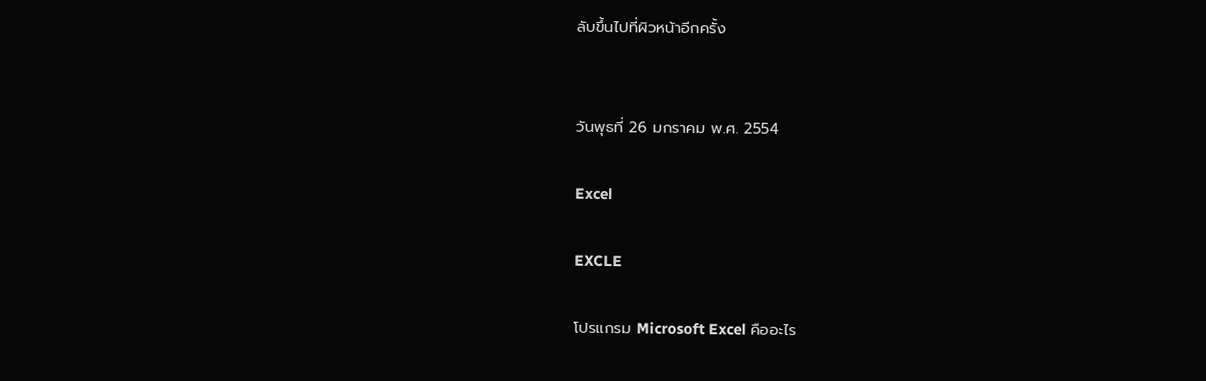ลับขึ้นไปที่ผิวหน้าอีกครั้ง


วันพุธที่ 26 มกราคม พ.ศ. 2554

Excel

EXCLE

โปรแกรม Microsoft Excel คืออะไร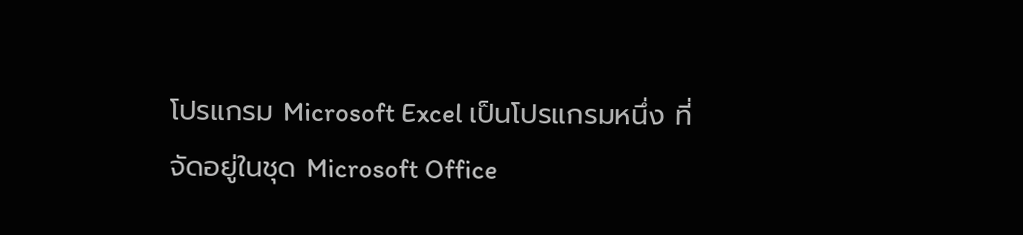โปรแกรม Microsoft Excel เป็นโปรแกรมหนึ่ง ที่จัดอยู่ในชุด Microsoft Office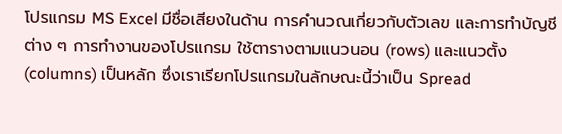โปรแกรม MS Excel มีชื่อเสียงในด้าน การคำนวณเกี่ยวกับตัวเลข และการทำบัญชี ต่าง ๆ การทำงานของโปรแกรม ใช้ตารางตามแนวนอน (rows) และแนวตั้ง (columns) เป็นหลัก ซึ่งเราเรียกโปรแกรมในลักษณะนี้ว่าเป็น Spread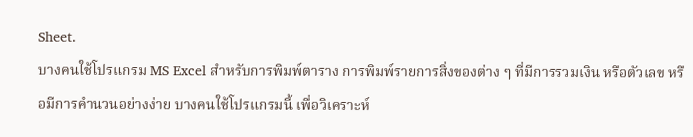Sheet.
บางคนใช้โปรแกรม MS Excel สำหรับการพิมพ์ตาราง การพิมพ์รายการสิ่งของต่าง ๆ ที่มีการรวมเงิน หรือตัวเลข หรือมีการคำนวนอย่างง่าย บางคนใช้โปรแกรมนี้ เพื่อวิเคราะห์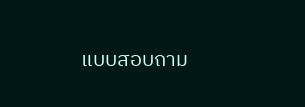แบบสอบถาม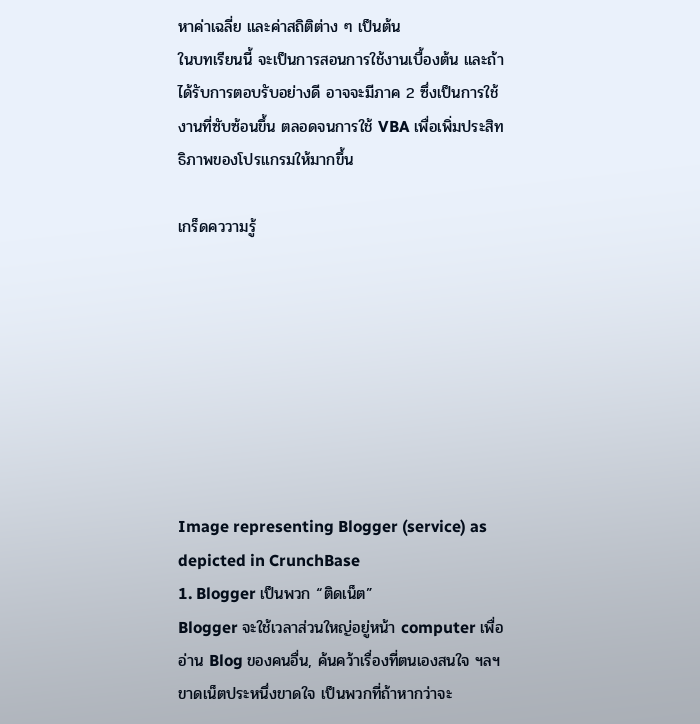หาค่าเฉลี่ย และค่าสถิติต่าง ๆ เป็นต้น
ในบทเรียนนี้ จะเป็นการสอนการใช้งานเบื้องต้น และถ้าได้รับการตอบรับอย่างดี อาจจะมีภาค 2 ซึ่งเป็นการใช้งานที่ซับซ้อนขึ้น ตลอดจนการใช้ VBA เพื่อเพิ่มประสิทธิภาพของโปรแกรมให้มากขึ้น

เกร็ดคววามรู้








Image representing Blogger (service) as depicted in CrunchBase
1. Blogger เป็นพวก “ติดเน็ต”
Blogger จะใช้เวลาส่วนใหญ่อยู่หน้า computer เพื่ออ่าน Blog ของคนอื่น, ค้นคว้าเรื่องที่ตนเองสนใจ ฯลฯ ขาดเน็ตประหนึ่งขาดใจ เป็นพวกที่ถ้าหากว่าจะ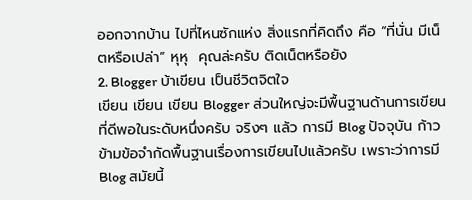ออกจากบ้าน ไปที่ไหนซักแห่ง สิ่งแรกที่คิดถึง คือ “ที่นั่น มีเน็ตหรือเปล่า” หุหุ  คุณล่ะครับ ติดเน็ตหรือยัง
2. Blogger บ้าเขียน เป็นชีวิตจิตใจ
เขียน เขียน เขียน Blogger ส่วนใหญ่จะมีพื้นฐานด้านการเขียน ที่ดีพอในระดับหนึ่งครับ จริงๆ แล้ว การมี Blog ปัจจุบัน ก้าวข้ามข้อจำกัดพื้นฐานเรื่องการเขียนไปแล้วครับ เพราะว่าการมี Blog สมัยนี้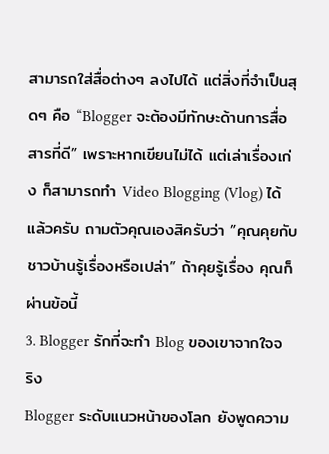สามารถใส่สื่อต่างๆ ลงไปได้ แต่สิ่งที่จำเป็นสุดๆ คือ “Blogger จะต้องมีทักษะด้านการสื่อสารที่ดี” เพราะหากเขียนไม่ได้ แต่เล่าเรื่องเก่ง ก็สามารถทำ Video Blogging (Vlog) ได้แล้วครับ ถามตัวคุณเองสิครับว่า ”คุณคุยกับชาวบ้านรู้เรื่องหรือเปล่า” ถ้าคุยรู้เรื่อง คุณก็ผ่านข้อนี้
3. Blogger รักที่จะทำ Blog ของเขาจากใจจริง
Blogger ระดับแนวหน้าของโลก ยังพูดความ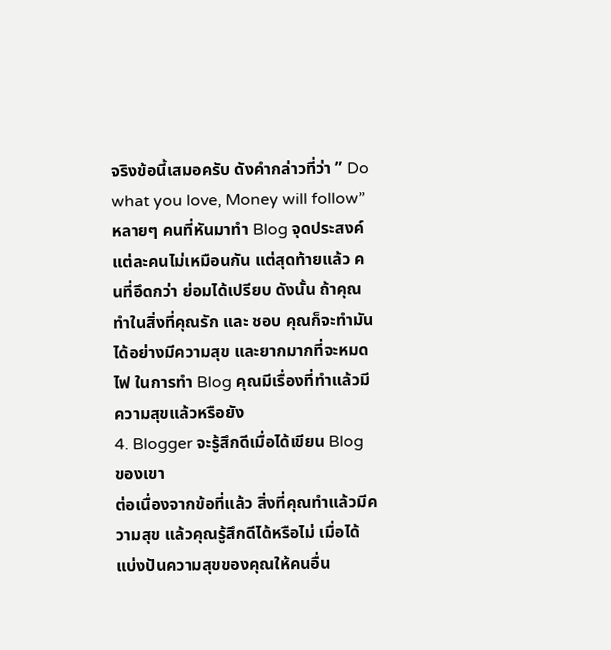จริงข้อนี้เสมอครับ ดังคำกล่าวที่ว่า ” Do what you love, Money will follow” หลายๆ คนที่หันมาทำ Blog จุดประสงค์แต่ละคนไม่เหมือนกัน แต่สุดท้ายแล้ว คนที่อึดกว่า ย่อมได้เปรียบ ดังนั้น ถ้าคุณทำในสิ่งที่คุณรัก และ ชอบ คุณก็จะทำมันได้อย่างมีความสุข และยากมากที่จะหมดไฟ ในการทำ Blog คุณมีเรื่องที่ทำแล้วมีความสุขแล้วหรือยัง
4. Blogger จะรู้สึกดีเมื่อได้เขียน Blog ของเขา
ต่อเนื่องจากข้อที่แล้ว สิ่งที่คุณทำแล้วมีความสุข แล้วคุณรู้สึกดีได้หรือไม่ เมื่อได้แบ่งปันความสุขของคุณให้คนอื่น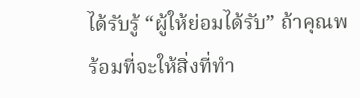ได้รับรู้ “ผู้ให้ย่อมได้รับ” ถ้าคุณพร้อมที่จะให้สิ่งที่ทำ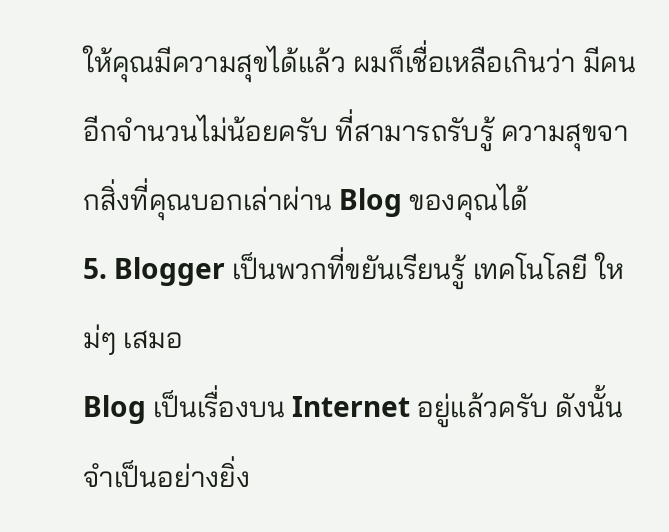ให้คุณมีความสุขได้แล้ว ผมก็เชื่อเหลือเกินว่า มีคนอีกจำนวนไม่น้อยครับ ที่สามารถรับรู้ ความสุขจากสิ่งที่คุณบอกเล่าผ่าน Blog ของคุณได้
5. Blogger เป็นพวกที่ขยันเรียนรู้ เทคโนโลยี ใหม่ๆ เสมอ
Blog เป็นเรื่องบน Internet อยู่แล้วครับ ดังนั้นจำเป็นอย่างยิ่ง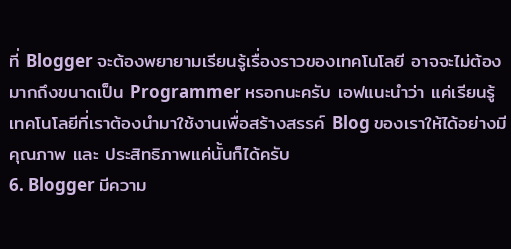ที่ Blogger จะต้องพยายามเรียนรู้เรื่องราวของเทคโนโลยี อาจจะไม่ต้องมากถึงขนาดเป็น Programmer หรอกนะครับ เอฟแนะนำว่า แค่เรียนรู้เทคโนโลยีที่เราต้องนำมาใช้งานเพื่อสร้างสรรค์ Blog ของเราให้ได้อย่างมีคุณภาพ และ ประสิทธิภาพแค่นั้นก็ได้ครับ
6. Blogger มีความ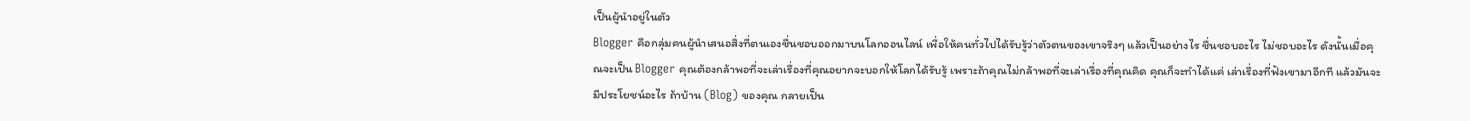เป็นผู้นำอยู่ในตัว
Blogger คือกลุ่มคนผู้นำเสนอสิ่งที่ตนเองชื่นชอบออกมาบนโลกออนไลน์ เพื่อให้คนทั่วไปได้รับรู้ว่าตัวตนของเขาจริงๆ แล้วเป็นอย่างไร ชื่นชอบอะไร ไม่ชอบอะไร ดังนั้นเมื่อคุณจะเป็น Blogger คุณต้องกล้าพอที่จะเล่าเรื่องที่คุณอยากจะบอกให้โลกได้รับรู้ เพราะถ้าคุณไม่กล้าพอที่จะเล่าเรื่องที่คุณคิด คุณก็จะทำได้แค่ เล่าเรื่องที่ฟังเขามาอีกที แล้วมันจะมีประโยชน์อะไร ถ้าบ้าน (Blog) ของคุณ กลายเป็น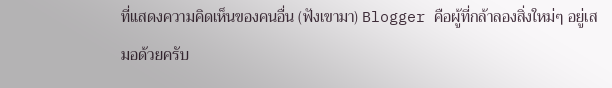ที่แสดงความคิดเห็นของคนอื่น (ฟังเขามา) Blogger คือผู้ที่กล้าลองสิ่งใหม่ๆ อยู่เสมอด้วยครับ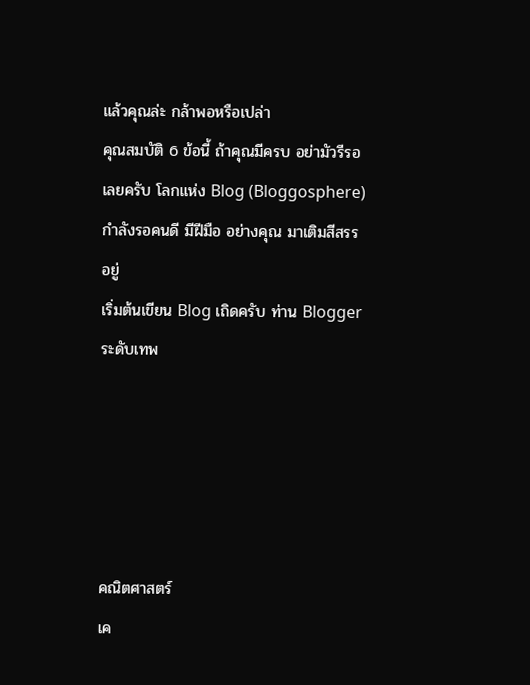แล้วคุณล่ะ กล้าพอหรือเปล่า
คุณสมบัติ 6 ข้อนี้ ถ้าคุณมีครบ อย่ามัวรีรอเลยครับ โลกแห่ง Blog (Bloggosphere) กำลังรอคนดี มีฝีมือ อย่างคุณ มาเติมสีสรร อยู่
เริ่มต้นเขียน Blog เถิดครับ ท่าน Blogger ระดับเทพ





คณิตศาสตร์
เค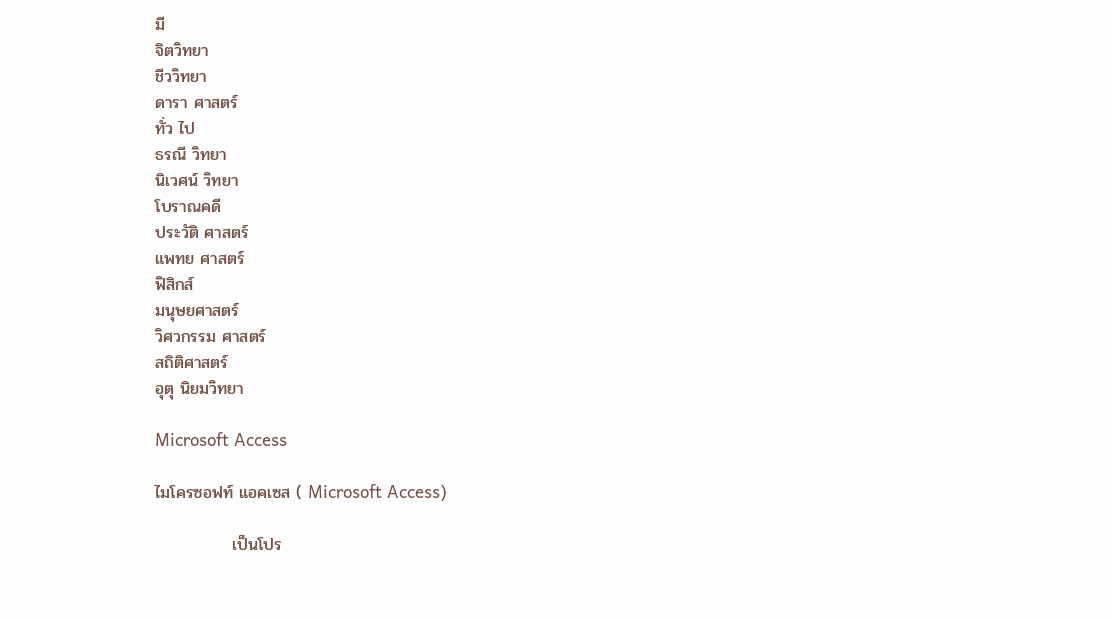มี
จิตวิทยา
ชีววิทยา
ดารา ศาสตร์
ทั่ว ไป
ธรณี วิทยา
นิเวศน์ วิทยา
โบราณคดี
ประวัติ ศาสตร์
แพทย ศาสตร์
ฟิสิกส์
มนุษยศาสตร์
วิศวกรรม ศาสตร์
สถิติศาสตร์
อุตุ นิยมวิทยา

Microsoft Access

ไมโครซอฟท์ แอคเซส ( Microsoft Access)

             เป็นโปร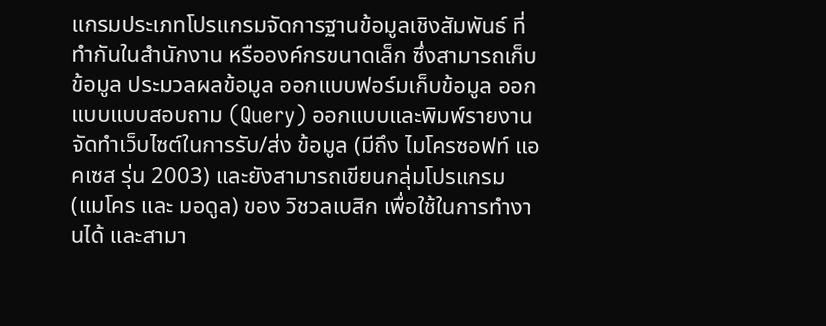แกรมประเภทโปรแกรมจัดการฐานข้อมูลเชิงสัมพันธ์ ที่ทำกันในสำนักงาน หรือองค์กรขนาดเล็ก ซึ่งสามารถเก็บข้อมูล ประมวลผลข้อมูล ออกแบบฟอร์มเก็บข้อมูล ออกแบบแบบสอบถาม (Query) ออกแบบและพิมพ์รายงาน จัดทำเว็บไซต์ในการรับ/ส่ง ข้อมูล (มีถึง ไมโครซอฟท์ แอคเซส รุ่น 2003) และยังสามารถเขียนกลุ่มโปรแกรม (แมโคร และ มอดูล) ของ วิชวลเบสิก เพื่อใช้ในการทำงานได้ และสามา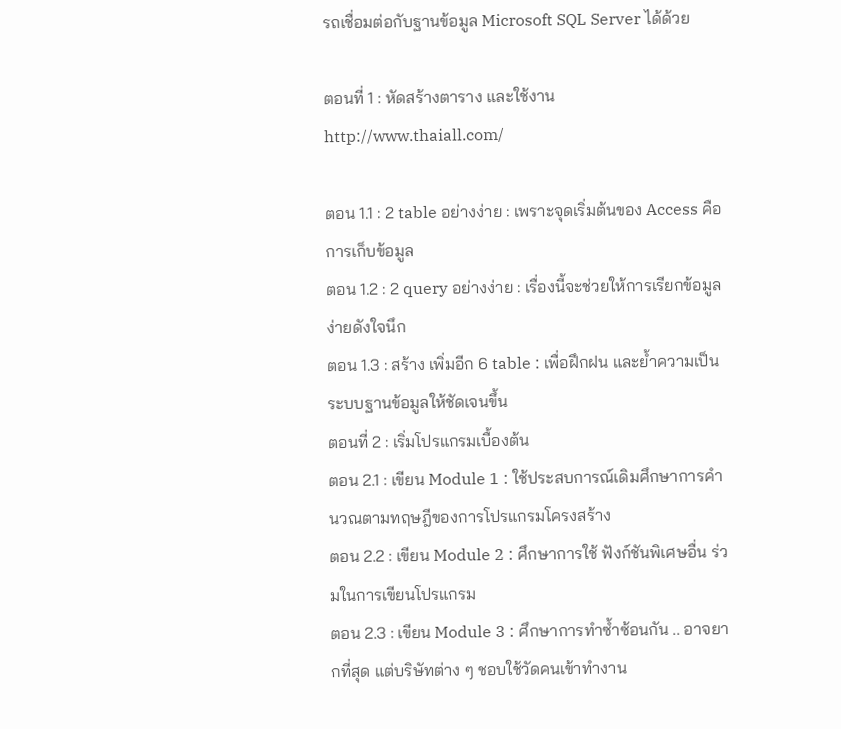รถเชื่อมต่อกับฐานข้อมูล Microsoft SQL Server ได้ด้วย

ตอนที่ 1 : หัดสร้างตาราง และใช้งาน
http://www.thaiall.com/

ตอน 1.1 : 2 table อย่างง่าย : เพราะจุดเริ่มต้นของ Access คือการเก็บข้อมูล
ตอน 1.2 : 2 query อย่างง่าย : เรื่องนี้จะช่วยให้การเรียกข้อมูลง่ายดังใจนึก
ตอน 1.3 : สร้าง เพิ่มอีก 6 table : เพื่อฝึกฝน และย้ำความเป็นระบบฐานข้อมูลให้ชัดเจนขึ้น
ตอนที่ 2 : เริ่มโปรแกรมเบื้องต้น
ตอน 2.1 : เขียน Module 1 : ใช้ประสบการณ์เดิมศึกษาการคำนวณตามทฤษฎีของการโปรแกรมโครงสร้าง
ตอน 2.2 : เขียน Module 2 : ศึกษาการใช้ ฟังก์ชันพิเศษอื่น ร่วมในการเขียนโปรแกรม
ตอน 2.3 : เขียน Module 3 : ศึกษาการทำซ้ำซ้อนกัน .. อาจยากที่สุด แต่บริษัทต่าง ๆ ชอบใช้วัดคนเข้าทำงาน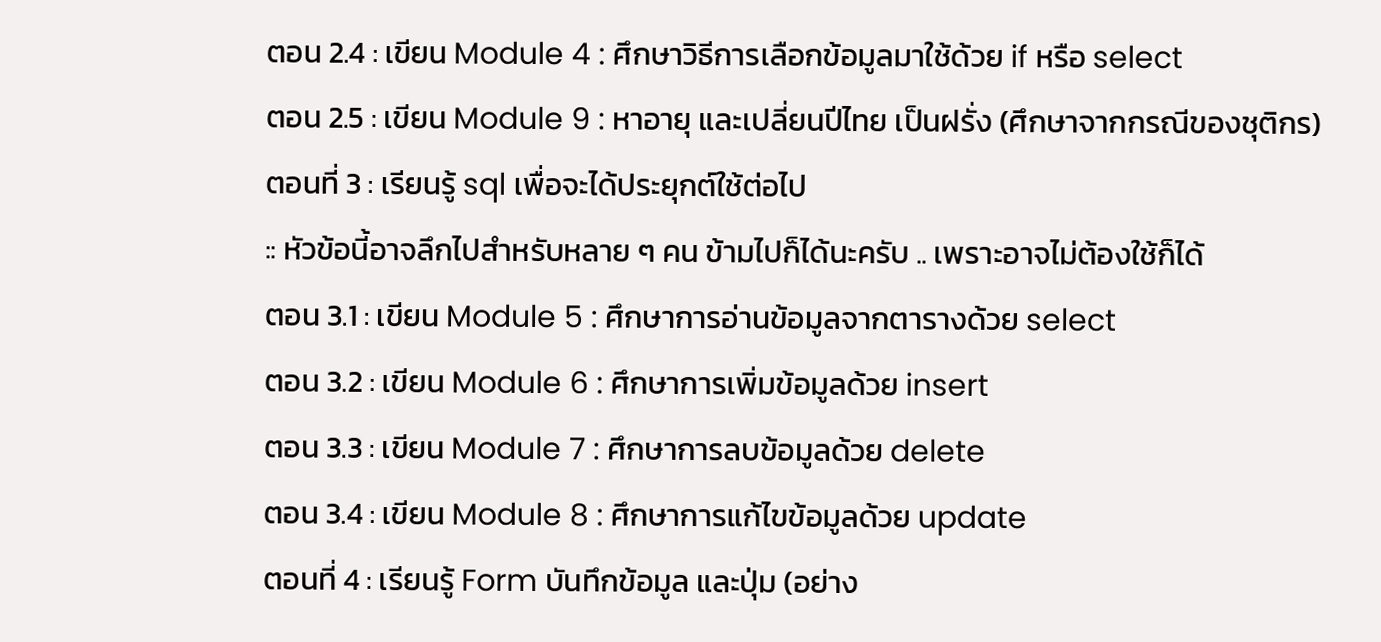ตอน 2.4 : เขียน Module 4 : ศึกษาวิธีการเลือกข้อมูลมาใช้ด้วย if หรือ select
ตอน 2.5 : เขียน Module 9 : หาอายุ และเปลี่ยนปีไทย เป็นฝรั่ง (ศึกษาจากกรณีของชุติกร)
ตอนที่ 3 : เรียนรู้ sql เพื่อจะได้ประยุกต์ใช้ต่อไป
:: หัวข้อนี้อาจลึกไปสำหรับหลาย ๆ คน ข้ามไปก็ได้นะครับ .. เพราะอาจไม่ต้องใช้ก็ได้
ตอน 3.1 : เขียน Module 5 : ศึกษาการอ่านข้อมูลจากตารางด้วย select
ตอน 3.2 : เขียน Module 6 : ศึกษาการเพิ่มข้อมูลด้วย insert
ตอน 3.3 : เขียน Module 7 : ศึกษาการลบข้อมูลด้วย delete
ตอน 3.4 : เขียน Module 8 : ศึกษาการแก้ไขข้อมูลด้วย update
ตอนที่ 4 : เรียนรู้ Form บันทึกข้อมูล และปุ่ม (อย่าง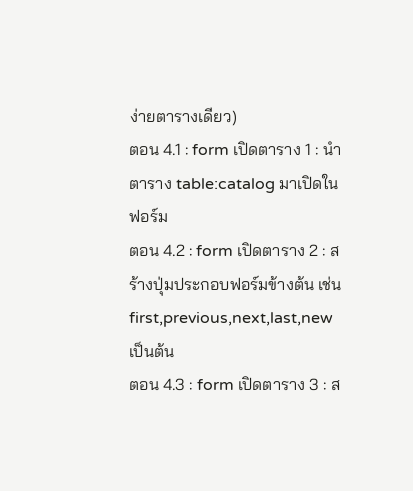ง่ายตารางเดียว)
ตอน 4.1 : form เปิดตาราง 1 : นำตาราง table:catalog มาเปิดในฟอร์ม
ตอน 4.2 : form เปิดตาราง 2 : สร้างปุ่มประกอบฟอร์มข้างต้น เช่น first,previous,next,last,new เป็นต้น
ตอน 4.3 : form เปิดตาราง 3 : ส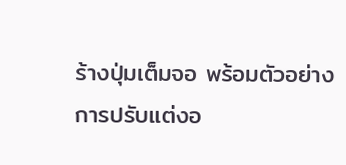ร้างปุ่มเต็มจอ พร้อมตัวอย่างการปรับแต่งอ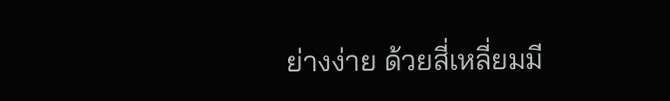ย่างง่าย ด้วยสี่เหลี่ยมมี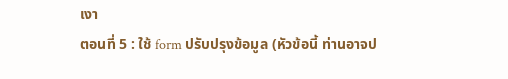เงา
ตอนที่ 5 : ใช้ form ปรับปรุงข้อมูล (หัวข้อนี้ ท่านอาจป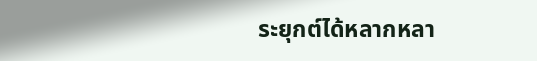ระยุกต์ได้หลากหลา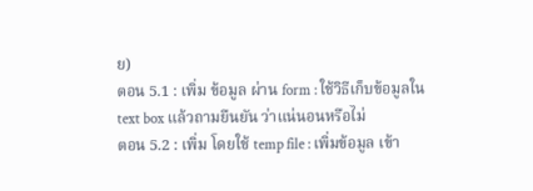ย)
ตอน 5.1 : เพิ่ม ข้อมูล ผ่าน form : ใช้วิธีเก็บข้อมูลใน text box แล้วถามยืนยัน ว่าแน่นอนหรือไม่
ตอน 5.2 : เพิ่ม โดยใช้ temp file : เพิ่มข้อมูล เข้า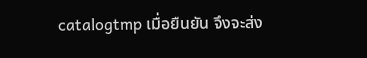catalogtmp เมื่อยืนยัน จึงจะส่ง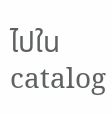ไปใน catalog